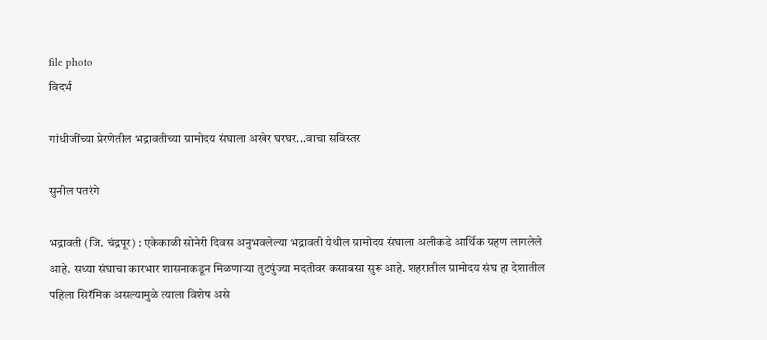file photo
विदर्भ

गांधीजींच्या प्रेरणेतील भद्रावतीच्या ग्रामोदय संघाला अखेर घरघर...वाचा सविस्तर

सुनील पतरंगे

भद्रावती (जि. चंद्रपूर) : एकेकाळी सोनेरी दिवस अनुभवलेल्या भद्रावती येथील ग्रामोदय संघाला अलीकडे आर्थिक ग्रहण लागलेले आहे. सध्या संघाचा कारभार शासनाकडून मिळणाऱ्या तुटपुंज्या मदतीवर कसाबसा सुरू आहे. शहरातील ग्रामोदय संघ हा देशातील पहिला सिरॅमिक असल्यामुळे त्याला विशेष असे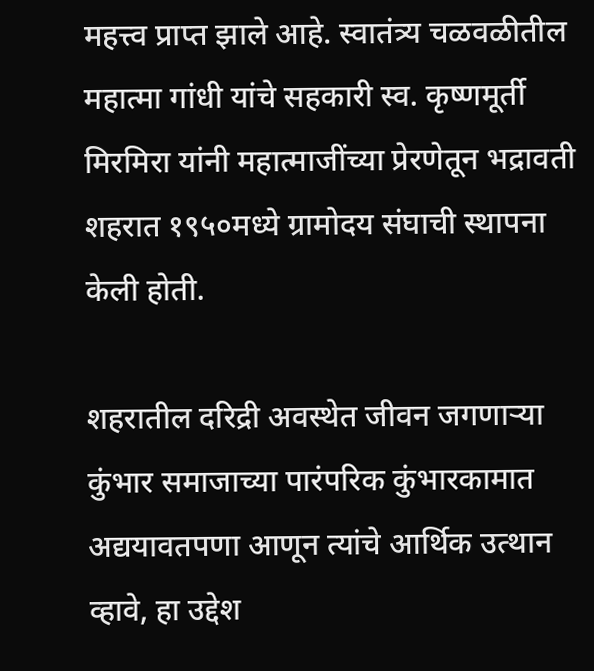महत्त्व प्राप्त झाले आहे. स्वातंत्र्य चळवळीतील महात्मा गांधी यांचे सहकारी स्व. कृष्णमूर्ती मिरमिरा यांनी महात्माजींच्या प्रेरणेतून भद्रावती शहरात १९५०मध्ये ग्रामोदय संघाची स्थापना केली होती.

शहरातील दरिद्री अवस्थेत जीवन जगणाऱ्या कुंभार समाजाच्या पारंपरिक कुंभारकामात अद्ययावतपणा आणून त्यांचे आर्थिक उत्थान व्हावे, हा उद्देश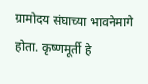ग्रामोदय संघाच्या भावनेमागे होता. कृष्णमूर्ती हे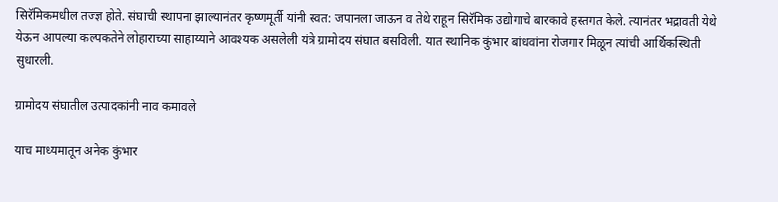सिरॅमिकमधील तज्ज्ञ होते. संघाची स्थापना झाल्यानंतर कृष्णमूर्ती यांनी स्वत: जपानला जाऊन व तेथे राहून सिरॅमिक उद्योगाचे बारकावे हस्तगत केले. त्यानंतर भद्रावती येथे येऊन आपल्या कल्पकतेने लोहाराच्या साहाय्याने आवश्‍यक असलेली यंत्रे ग्रामोदय संघात बसविली. यात स्थानिक कुंभार बांधवांना रोजगार मिळून त्यांची आर्थिकस्थिती सुधारली.

ग्रामोदय संघातील उत्पादकांनी नाव कमावले

याच माध्यमातून अनेक कुंभार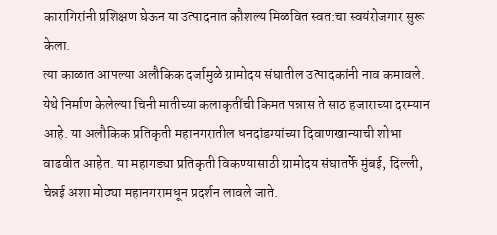कारागिरांनी प्रशिक्षण घेऊन या उत्पादनात कौशल्य मिळवित स्वत:चा स्वयंरोजगार सुरू केला.
त्या काळात आपल्या अलौकिक दर्जामुळे ग्रामोदय संघातील उत्पादकांनी नाव कमावले. येथे निर्माण केलेल्या चिनी मातीच्या कलाकृतींची किमत पन्नास ते साठ हजाराच्या दरम्यान आहे. या अलौकिक प्रतिकृती महानगरातील धनदांडग्यांच्या दिवाणखान्याची शोभा वाढवीत आहेत. या महागड्या प्रतिकृती विकण्यासाठी ग्रामोदय संघातर्फे मुंबई, दिल्ली, चेन्नई अशा मोठ्या महानगरामधून प्रदर्शन लावले जाते.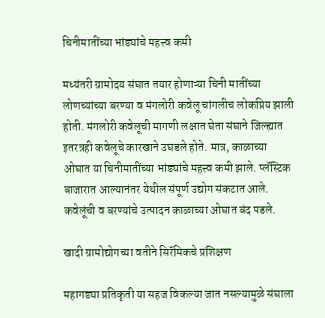चिनीमातींच्या भांड्यांचे महत्त्व कमी

मध्यंतरी ग्रामोदय संघात तयार होणाऱ्या चिनी मातींच्या लोणच्यांच्या बरण्या व मंगलोरी कवेलू चांगलीच लोकप्रिय झाली होती. मंगलोरी कवेलूची मागणी लक्षात घेता संघाने जिल्ह्यात इतरत्रही कवेलूचे कारखाने उघडले होते. मात्र, काळाच्या ओघात या चिनीमातींच्या भांड्यांचे महत्त्व कमी झाले. प्लॅस्टिक बाजारात आल्यानंतर येथील संपूर्ण उद्योग संकटात आले. कवेलूंची व बरण्यांचे उत्पादन काळाच्या ओघात बंद पडले.

खादी ग्रामोद्योगच्या वतीने सिरॅमिकचे प्रशिक्षण

महागड्या प्रतिकृती या सहज विकल्या जात नसल्यामुळे संघाला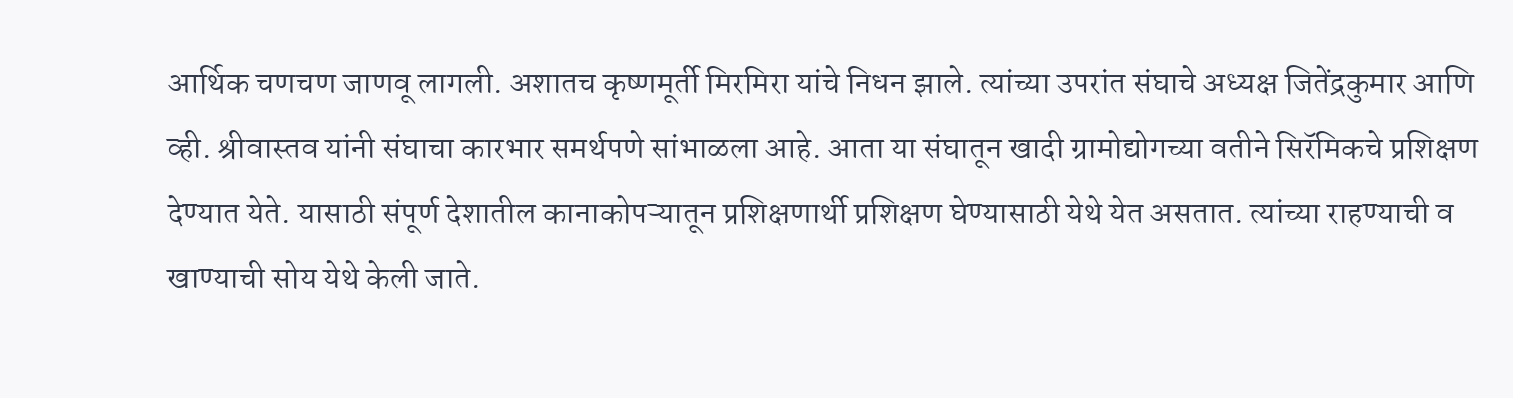आर्थिक चणचण जाणवू लागली. अशातच कृष्णमूर्ती मिरमिरा यांचे निधन झाले. त्यांच्या उपरांत संघाचे अध्यक्ष जितेंद्रकुमार आणि व्ही. श्रीवास्तव यांनी संघाचा कारभार समर्थपणे सांभाळला आहे. आता या संघातून खादी ग्रामोद्योगच्या वतीने सिरॅमिकचे प्रशिक्षण देण्यात येते. यासाठी संपूर्ण देशातील कानाकोपऱ्यातून प्रशिक्षणार्थी प्रशिक्षण घेण्यासाठी येथे येत असतात. त्यांच्या राहण्याची व खाण्याची सोय येथे केली जाते.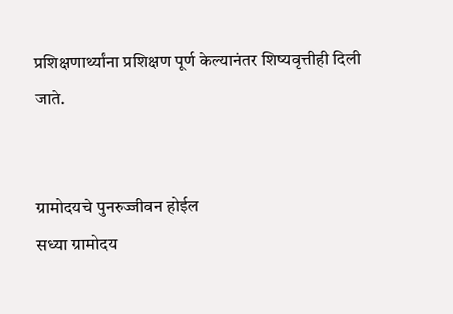प्रशिक्षणार्थ्यांना प्रशिक्षण पूर्ण केल्यानंतर शिष्यवृत्तीही दिली जाते.


ग्रामोदयचे पुनरुज्जीवन होईल
सध्या ग्रामोदय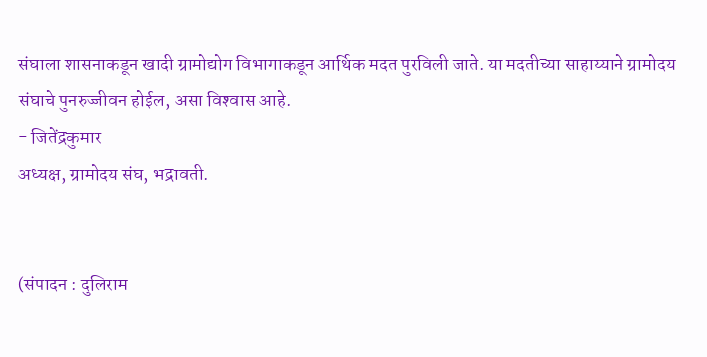संघाला शासनाकडून खादी ग्रामोद्योग विभागाकडून आर्थिक मदत पुरविली जाते. या मदतीच्या साहाय्याने ग्रामोदय संघाचे पुनरुज्जीवन होईल, असा विश्‍वास आहे.
- जितेंद्रकुमार
अध्यक्ष, ग्रामोदय संघ, भद्रावती.


(संपादन : दुलिराम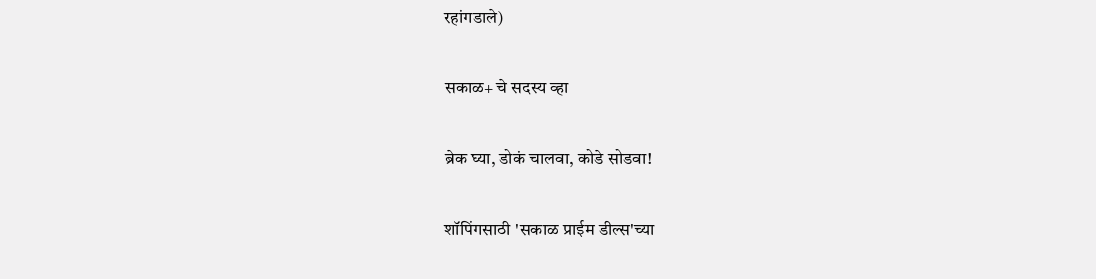रहांगडाले)

सकाळ+ चे सदस्य व्हा

ब्रेक घ्या, डोकं चालवा, कोडे सोडवा!

शॉपिंगसाठी 'सकाळ प्राईम डील्स'च्या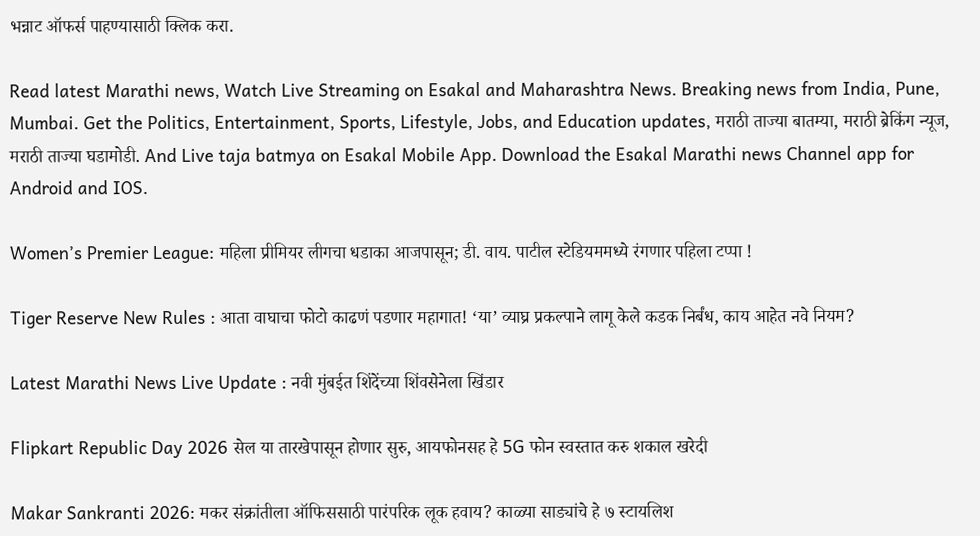भन्नाट ऑफर्स पाहण्यासाठी क्लिक करा.

Read latest Marathi news, Watch Live Streaming on Esakal and Maharashtra News. Breaking news from India, Pune, Mumbai. Get the Politics, Entertainment, Sports, Lifestyle, Jobs, and Education updates, मराठी ताज्या बातम्या, मराठी ब्रेकिंग न्यूज, मराठी ताज्या घडामोडी. And Live taja batmya on Esakal Mobile App. Download the Esakal Marathi news Channel app for Android and IOS.

Women’s Premier League: महिला प्रीमियर लीगचा धडाका आजपासून; डी. वाय. पाटील स्टेडियममध्ये रंगणार पहिला टप्पा !

Tiger Reserve New Rules : आता वाघाचा फोटो काढणं पडणार महागात! ‘या’ व्याघ्र प्रकल्पाने लागू केले कडक निर्बंध, काय आहेत नवे नियम?

Latest Marathi News Live Update : नवी मुंबईत शिंदेंच्या शिंवसेनेला खिंडार

Flipkart Republic Day 2026 सेल या तारखेपासून होणार सुरु, आयफोनसह हे 5G फोन स्वस्तात करु शकाल खरेदी

Makar Sankranti 2026: मकर संक्रांतीला ऑफिससाठी पारंपरिक लूक हवाय? काळ्या साड्यांचे हे ७ स्टायलिश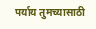पर्याय तुमच्यासाठी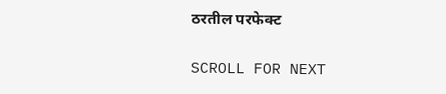ठरतील परफेक्ट

SCROLL FOR NEXT